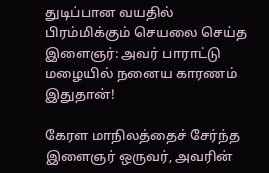துடிப்பான வயதில் பிரம்மிக்கும் செயலை செய்த இளைஞர்: அவர் பாராட்டு மழையில் நனைய காரணம் இதுதான்!

கேரள மாநிலத்தைச் சேர்ந்த இளைஞர் ஒருவர், அவரின்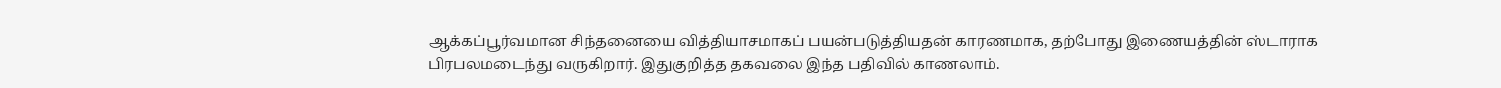ஆக்கப்பூர்வமான சிந்தனையை வித்தியாசமாகப் பயன்படுத்தியதன் காரணமாக, தற்போது இணையத்தின் ஸ்டாராக பிரபலமடைந்து வருகிறார். இதுகுறித்த தகவலை இந்த பதிவில் காணலாம்.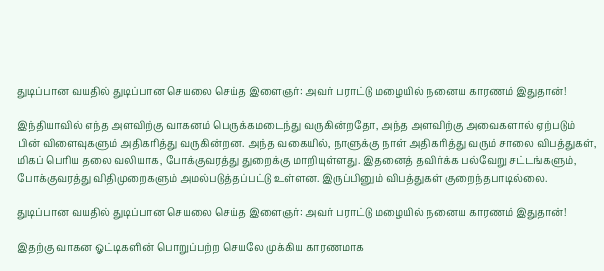துடிப்பான வயதில் துடிப்பான செயலை செய்த இளைஞர்: அவர் பராட்டு மழையில் நனைய காரணம் இதுதான்!

இந்தியாவில் எந்த அளவிற்கு வாகனம் பெருக்கமடைந்து வருகின்றதோ, அந்த அளவிற்கு அவைகளால் ஏற்படும் பின் விளைவுகளும் அதிகரித்து வருகின்றன. அந்த வகையில், நாளுக்கு நாள் அதிகரித்து வரும் சாலை விபத்துகள், மிகப் பெரிய தலை வலியாக, போக்குவரத்து துறைக்கு மாறியுள்ளது. இதனைத் தவிர்க்க பல்வேறு சட்டங்களும், போக்குவரத்து விதிமுறைகளும் அமல்படுத்தப்பட்டு உள்ளன. இருப்பினும் விபத்துகள் குறைந்தபாடில்லை.

துடிப்பான வயதில் துடிப்பான செயலை செய்த இளைஞர்: அவர் பராட்டு மழையில் நனைய காரணம் இதுதான்!

இதற்கு வாகன ஓட்டிகளின் பொறுப்பற்ற செயலே முக்கிய காரணமாக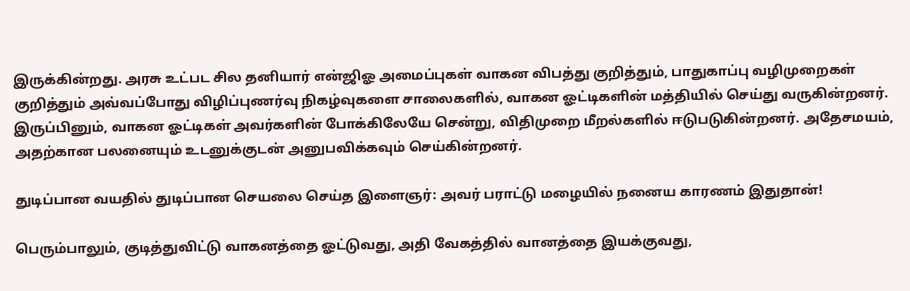இருக்கின்றது. அரசு உட்பட சில தனியார் என்ஜிஓ அமைப்புகள் வாகன விபத்து குறித்தும், பாதுகாப்பு வழிமுறைகள் குறித்தும் அவ்வப்போது விழிப்புணர்வு நிகழ்வுகளை சாலைகளில், வாகன ஓட்டிகளின் மத்தியில் செய்து வருகின்றனர். இருப்பினும், வாகன ஓட்டிகள் அவர்களின் போக்கிலேயே சென்று, விதிமுறை மீறல்களில் ஈடுபடுகின்றனர். அதேசமயம், அதற்கான பலனையும் உடனுக்குடன் அனுபவிக்கவும் செய்கின்றனர்.

துடிப்பான வயதில் துடிப்பான செயலை செய்த இளைஞர்: அவர் பராட்டு மழையில் நனைய காரணம் இதுதான்!

பெரும்பாலும், குடித்துவிட்டு வாகனத்தை ஓட்டுவது, அதி வேகத்தில் வானத்தை இயக்குவது,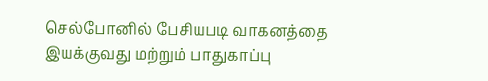செல்போனில் பேசியபடி வாகனத்தை இயக்குவது மற்றும் பாதுகாப்பு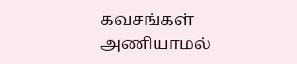கவசங்கள் அணியாமல்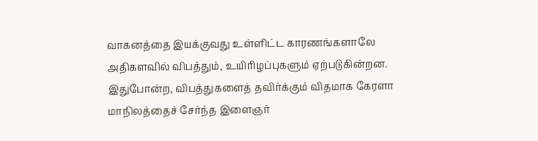வாகனத்தை இயக்குவது உள்ளிட்ட காரணங்களாலே அதிகளவில் விபத்தும், உயிரிழப்புகளும் ஏற்படுகின்றன. இதுபோன்ற, விபத்துகளைத் தவிர்க்கும் விதமாக கேரளா மாநிலத்தைச் சேர்ந்த இளைஞர்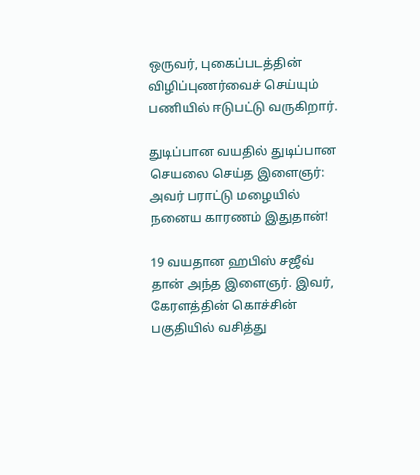ஒருவர், புகைப்படத்தின் விழிப்புணர்வைச் செய்யும் பணியில் ஈடுபட்டு வருகிறார்.

துடிப்பான வயதில் துடிப்பான செயலை செய்த இளைஞர்: அவர் பராட்டு மழையில் நனைய காரணம் இதுதான்!

19 வயதான ஹபிஸ் சஜீவ் தான் அந்த இளைஞர். இவர், கேரளத்தின் கொச்சின் பகுதியில் வசித்து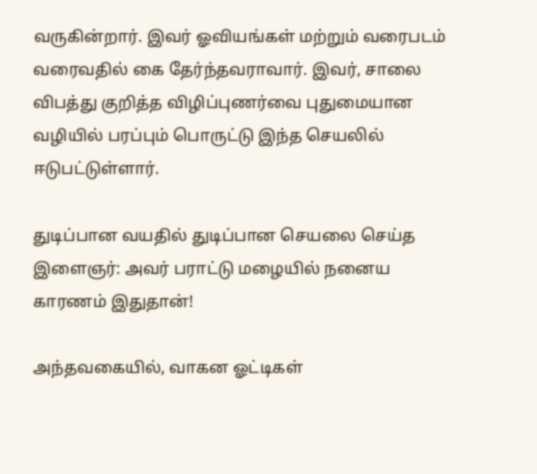வருகின்றார். இவர் ஓவியங்கள் மற்றும் வரைபடம் வரைவதில் கை தேர்ந்தவராவார். இவர், சாலை விபத்து குறித்த விழிப்புணர்வை புதுமையான வழியில் பரப்பும் பொருட்டு இந்த செயலில் ஈடுபட்டுள்ளார்.

துடிப்பான வயதில் துடிப்பான செயலை செய்த இளைஞர்: அவர் பராட்டு மழையில் நனைய காரணம் இதுதான்!

அந்தவகையில், வாகன ஓட்டிகள்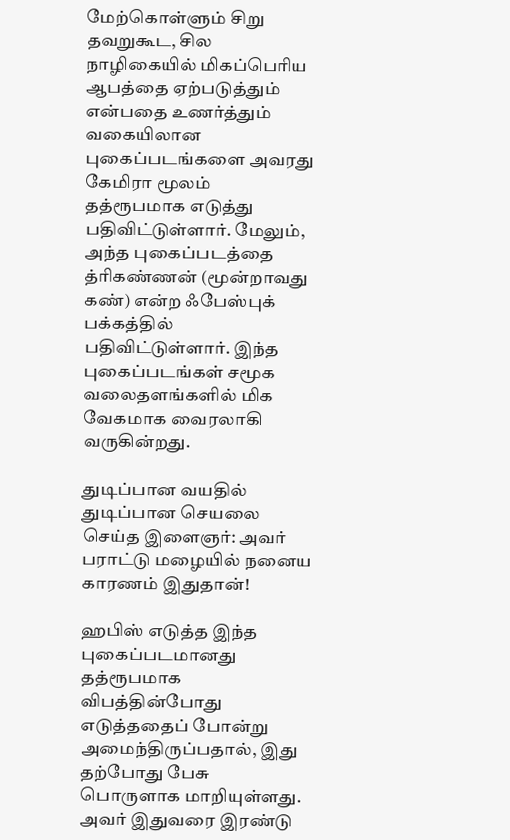மேற்கொள்ளும் சிறு தவறுகூட, சில நாழிகையில் மிகப்பெரிய ஆபத்தை ஏற்படுத்தும் என்பதை உணர்த்தும் வகையிலான புகைப்படங்களை அவரது கேமிரா மூலம் தத்ரூபமாக எடுத்து பதிவிட்டுள்ளார். மேலும், அந்த புகைப்படத்தை த்ரிகண்ணன் (மூன்றாவது கண்) என்ற ஃபேஸ்புக் பக்கத்தில் பதிவிட்டுள்ளார். இந்த புகைப்படங்கள் சமூக வலைதளங்களில் மிக வேகமாக வைரலாகி வருகின்றது.

துடிப்பான வயதில் துடிப்பான செயலை செய்த இளைஞர்: அவர் பராட்டு மழையில் நனைய காரணம் இதுதான்!

ஹபிஸ் எடுத்த இந்த புகைப்படமானது தத்ரூபமாக விபத்தின்போது எடுத்ததைப் போன்று அமைந்திருப்பதால், இது தற்போது பேசு பொருளாக மாறியுள்ளது. அவர் இதுவரை இரண்டு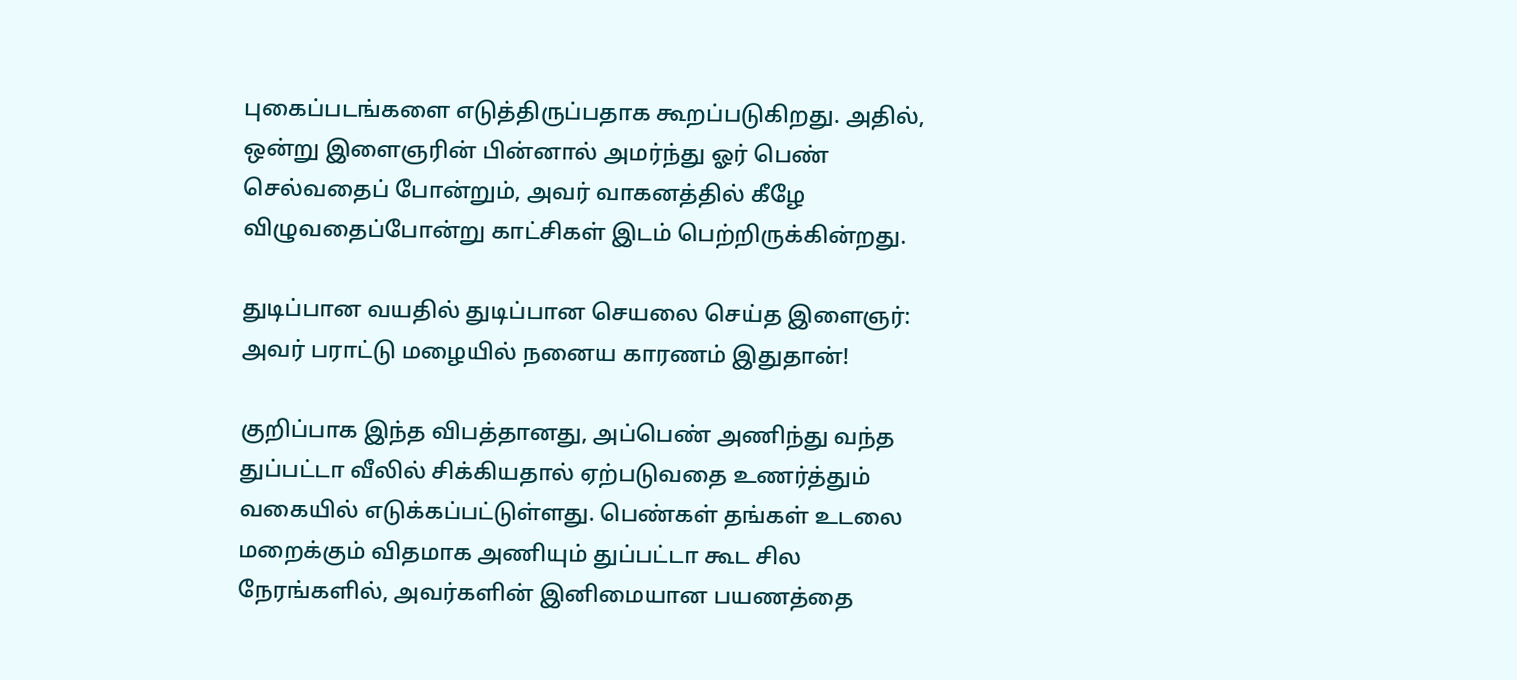புகைப்படங்களை எடுத்திருப்பதாக கூறப்படுகிறது. அதில், ஒன்று இளைஞரின் பின்னால் அமர்ந்து ஓர் பெண் செல்வதைப் போன்றும், அவர் வாகனத்தில் கீழே விழுவதைப்போன்று காட்சிகள் இடம் பெற்றிருக்கின்றது.

துடிப்பான வயதில் துடிப்பான செயலை செய்த இளைஞர்: அவர் பராட்டு மழையில் நனைய காரணம் இதுதான்!

குறிப்பாக இந்த விபத்தானது, அப்பெண் அணிந்து வந்த துப்பட்டா வீலில் சிக்கியதால் ஏற்படுவதை உணர்த்தும் வகையில் எடுக்கப்பட்டுள்ளது. பெண்கள் தங்கள் உடலை மறைக்கும் விதமாக அணியும் துப்பட்டா கூட சில நேரங்களில், அவர்களின் இனிமையான பயணத்தை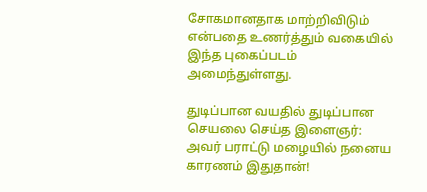சோகமானதாக மாற்றிவிடும் என்பதை உணர்த்தும் வகையில் இந்த புகைப்படம் அமைந்துள்ளது.

துடிப்பான வயதில் துடிப்பான செயலை செய்த இளைஞர்: அவர் பராட்டு மழையில் நனைய காரணம் இதுதான்!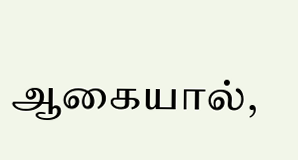ஆகையால்,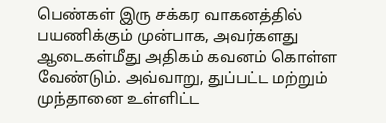பெண்கள் இரு சக்கர வாகனத்தில் பயணிக்கும் முன்பாக, அவர்களது ஆடைகள்மீது அதிகம் கவனம் கொள்ள வேண்டும். அவ்வாறு, துப்பட்ட மற்றும் முந்தானை உள்ளிட்ட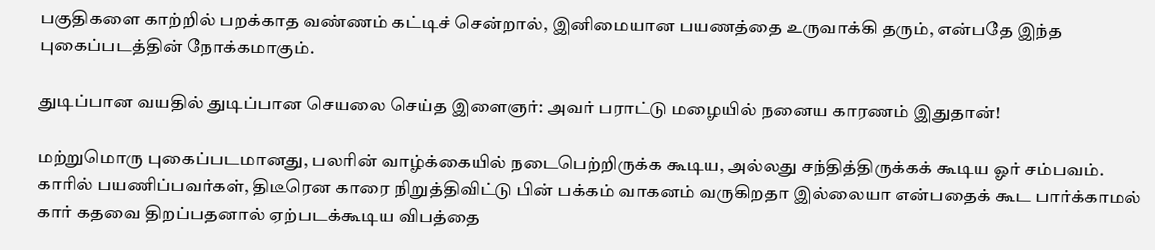பகுதிகளை காற்றில் பறக்காத வண்ணம் கட்டிச் சென்றால், இனிமையான பயணத்தை உருவாக்கி தரும், என்பதே இந்த புகைப்படத்தின் நோக்கமாகும்.

துடிப்பான வயதில் துடிப்பான செயலை செய்த இளைஞர்: அவர் பராட்டு மழையில் நனைய காரணம் இதுதான்!

மற்றுமொரு புகைப்படமானது, பலரின் வாழ்க்கையில் நடைபெற்றிருக்க கூடிய, அல்லது சந்தித்திருக்கக் கூடிய ஓர் சம்பவம். காரில் பயணிப்பவர்கள், திடீரென காரை நிறுத்திவிட்டு பின் பக்கம் வாகனம் வருகிறதா இல்லையா என்பதைக் கூட பார்க்காமல் கார் கதவை திறப்பதனால் ஏற்படக்கூடிய விபத்தை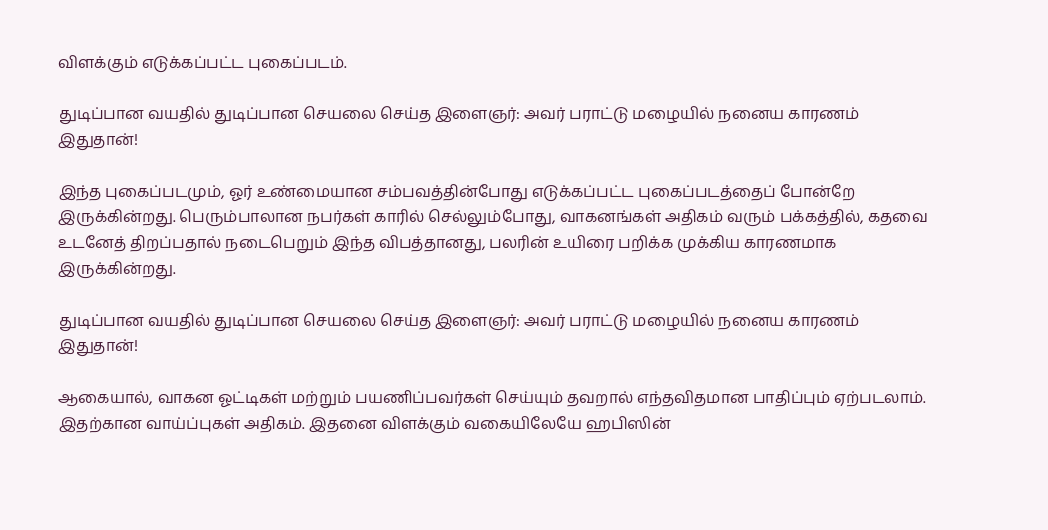விளக்கும் எடுக்கப்பட்ட புகைப்படம்.

துடிப்பான வயதில் துடிப்பான செயலை செய்த இளைஞர்: அவர் பராட்டு மழையில் நனைய காரணம் இதுதான்!

இந்த புகைப்படமும், ஓர் உண்மையான சம்பவத்தின்போது எடுக்கப்பட்ட புகைப்படத்தைப் போன்றே இருக்கின்றது. பெரும்பாலான நபர்கள் காரில் செல்லும்போது, வாகனங்கள் அதிகம் வரும் பக்கத்தில், கதவை உடனேத் திறப்பதால் நடைபெறும் இந்த விபத்தானது, பலரின் உயிரை பறிக்க முக்கிய காரணமாக இருக்கின்றது.

துடிப்பான வயதில் துடிப்பான செயலை செய்த இளைஞர்: அவர் பராட்டு மழையில் நனைய காரணம் இதுதான்!

ஆகையால், வாகன ஓட்டிகள் மற்றும் பயணிப்பவர்கள் செய்யும் தவறால் எந்தவிதமான பாதிப்பும் ஏற்படலாம். இதற்கான வாய்ப்புகள் அதிகம். இதனை விளக்கும் வகையிலேயே ஹபிஸின்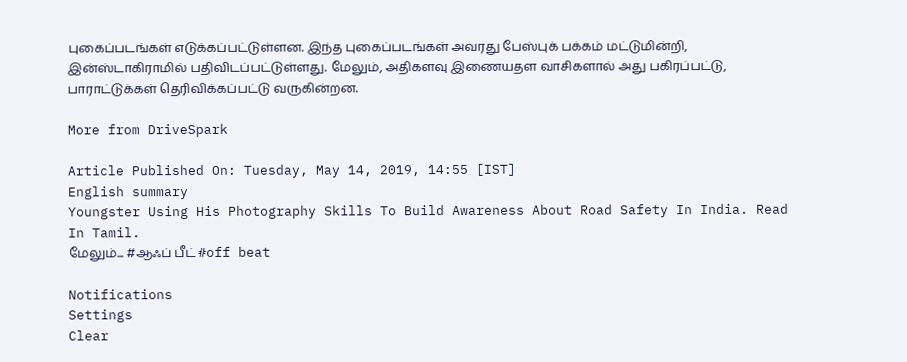புகைப்படங்கள் எடுக்கப்பட்டுள்ளன. இந்த புகைப்படங்கள் அவரது பேஸ்புக் பக்கம் மட்டுமின்றி, இன்ஸ்டாகிராமில் பதிவிடப்பட்டுள்ளது. மேலும், அதிகளவு இணையதள வாசிகளால் அது பகிரப்பட்டு, பாராட்டுக்கள் தெரிவிக்கப்பட்டு வருகின்றன.

More from DriveSpark

Article Published On: Tuesday, May 14, 2019, 14:55 [IST]
English summary
Youngster Using His Photography Skills To Build Awareness About Road Safety In India. Read In Tamil.
மேலும்... #ஆஃப் பீட் #off beat

Notifications
Settings
Clear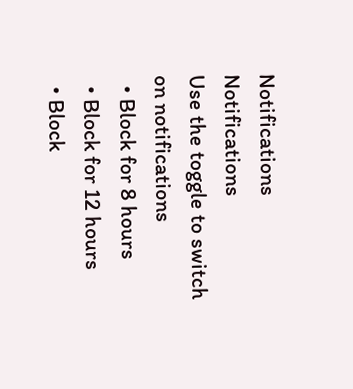Notifications
Notifications
Use the toggle to switch on notifications
  • Block for 8 hours
  • Block for 12 hours
  • Block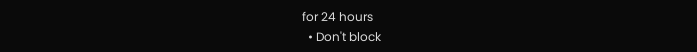for 24 hours
  • Don't block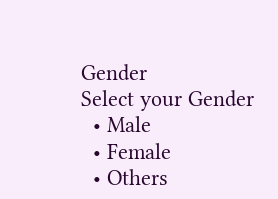Gender
Select your Gender
  • Male
  • Female
  • Others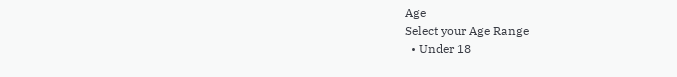Age
Select your Age Range
  • Under 18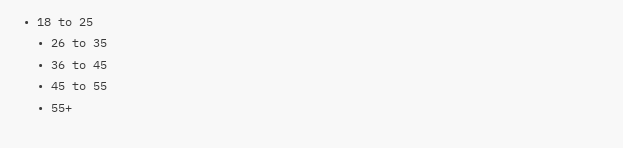• 18 to 25
  • 26 to 35
  • 36 to 45
  • 45 to 55
  • 55+